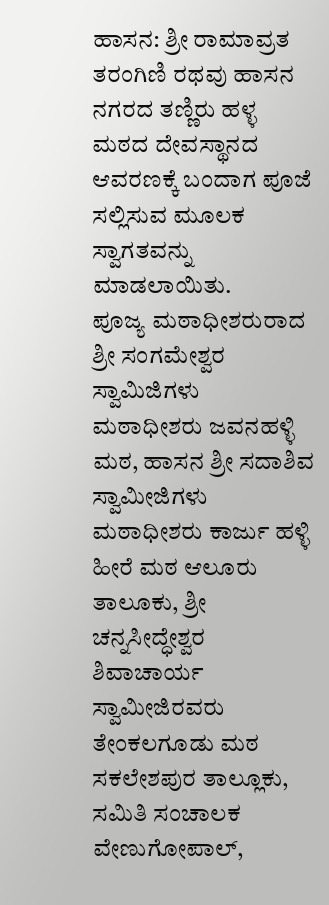ಹಾಸನ: ಶ್ರೀ ರಾಮಾವ್ರತ ತರಂಗಿಣಿ ರಥವು ಹಾಸನ ನಗರದ ತಣ್ಣಿರು ಹಳ್ಳ ಮಠದ ದೇವಸ್ಥಾನದ ಆವರಣಕ್ಕೆ ಬಂದಾಗ ಪೂಜೆ ಸಲ್ಲಿಸುವ ಮೂಲಕ ಸ್ವಾಗತವನ್ನು ಮಾಡಲಾಯಿತು.
ಪೂಜ್ಯ ಮಠಾಧೀಶರುರಾದ ಶ್ರೀ ಸಂಗಮೇಶ್ವರ ಸ್ವಾಮಿಜಿಗಳು ಮಠಾಧೀಶರು ಜವನಹಳ್ಳಿ ಮಠ, ಹಾಸನ ಶ್ರೀ ಸದಾಶಿವ ಸ್ವಾಮೀಜಿಗಳು ಮಠಾಧೀಶರು ಕಾರ್ಜು ಹಳ್ಳಿ ಹೀರೆ ಮಠ ಆಲೂರು ತಾಲೂಕು, ಶ್ರೀ ಚನ್ನಸೀದ್ಧೇಶ್ವರ ಶಿವಾಚಾರ್ಯ ಸ್ವಾಮೀಜಿರವರು ತೇಂಕಲಗೂಡು ಮಠ ಸಕಲೇಶಪುರ ತಾಲ್ಲೂಕು, ಸಮಿತಿ ಸಂಚಾಲಕ ವೇಣುಗೋಪಾಲ್,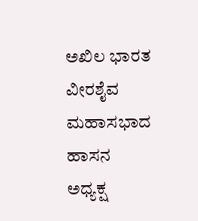ಅಖಿಲ ಭಾರತ ವೀರಶೈವ ಮಹಾಸಭಾದ ಹಾಸನ ಅಧ್ಯಕ್ಷ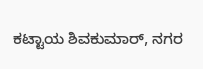ಕಟ್ಟಾಯ ಶಿವಕುಮಾರ್, ನಗರ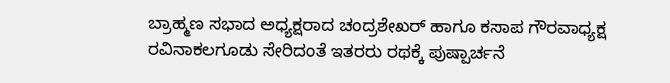ಬ್ರಾಹ್ಮಣ ಸಭಾದ ಅಧ್ಯಕ್ಷರಾದ ಚಂದ್ರಶೇಖರ್ ಹಾಗೂ ಕಸಾಪ ಗೌರವಾಧ್ಯಕ್ಷ ರವಿನಾಕಲಗೂಡು ಸೇರಿದಂತೆ ಇತರರು ರಥಕ್ಕೆ ಪುಷ್ಪಾರ್ಚನೆ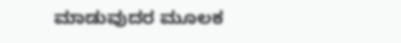ಮಾಡುವುದರ ಮೂಲಕ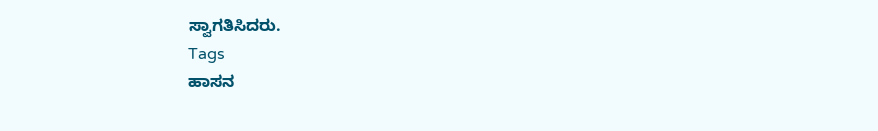ಸ್ವಾಗತಿಸಿದರು.
Tags
ಹಾಸನ